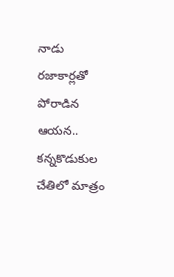నాడు రజాకార్లతో పోరాడిన ఆయన.. కన్నకొడుకుల చేతిలో మాత్రం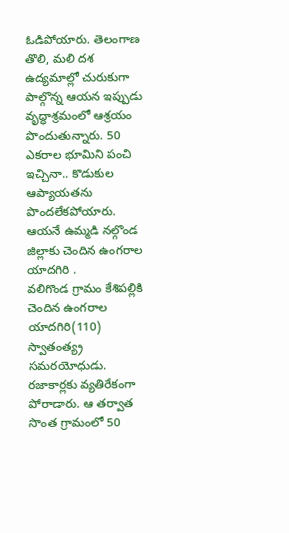ఓడిపోయారు. తెలంగాణ తొలి, మలి దశ ఉద్యమాల్లో చురుకుగా పాల్గొన్న ఆయన ఇప్పుడు వృద్ధాశ్రమంలో ఆశ్రయం పొందుతున్నారు. 50 ఎకరాల భూమిని పంచి ఇచ్చినా.. కొడుకుల ఆప్యాయతను పొందలేకపోయారు. ఆయనే ఉమ్మడి నల్గొండ జిల్లాకు చెందిన ఉంగరాల యాదగిరి .
వలిగొండ గ్రామం కేశిపల్లికి చెందిన ఉంగరాల యాదగిరి(110) స్వాతంత్య్ర సమరయోధుడు. రజాకార్లకు వ్యతిరేకంగా పోరాడారు. ఆ తర్వాత సొంత గ్రామంలో 50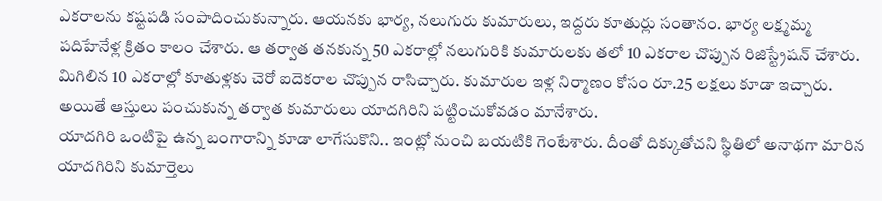ఎకరాలను కష్టపడి సంపాదించుకున్నారు. ఆయనకు భార్య, నలుగురు కుమారులు, ఇద్దరు కూతుర్లు సంతానం. భార్య లక్ష్మమ్మ పదిహేనేళ్ల క్రితం కాలం చేశారు. ఆ తర్వాత తనకున్న 50 ఎకరాల్లో నలుగురికి కుమారులకు తలో 10 ఎకరాల చొప్పున రిజిస్ట్రేషన్ చేశారు. మిగిలిన 10 ఎకరాల్లో కూతుళ్లకు చెరో ఐదెకరాల చొప్పున రాసిచ్చారు. కుమారుల ఇళ్ల నిర్మాణం కోసం రూ.25 లక్షలు కూడా ఇచ్చారు. అయితే ఆస్తులు పంచుకున్న తర్వాత కుమారులు యాదగిరిని పట్టించుకోవడం మానేశారు.
యాదగిరి ఒంటిపై ఉన్న బంగారాన్ని కూడా లాగేసుకొని.. ఇంట్లో నుంచి బయటికి గెంటేశారు. దీంతో దిక్కుతోచని స్థితిలో అనాథగా మారిన యాదగిరిని కుమార్తెలు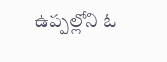ఉప్పల్లోని ఓ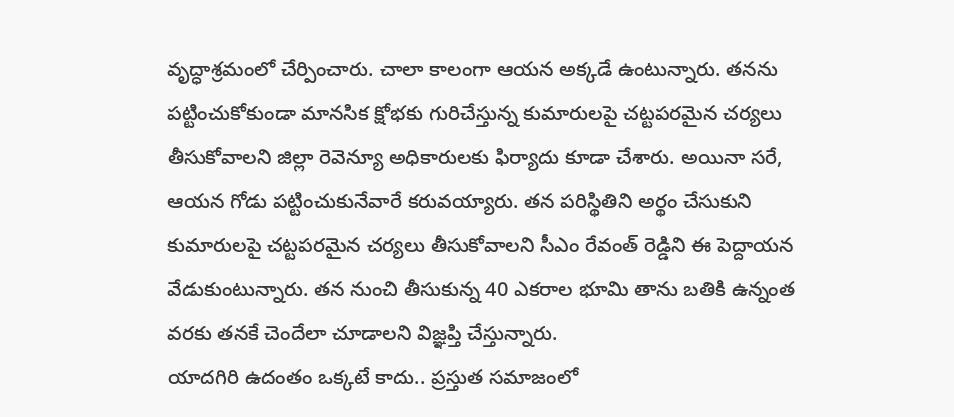వృద్ధాశ్రమంలో చేర్పించారు. చాలా కాలంగా ఆయన అక్కడే ఉంటున్నారు. తనను పట్టించుకోకుండా మానసిక క్షోభకు గురిచేస్తున్న కుమారులపై చట్టపరమైన చర్యలు తీసుకోవాలని జిల్లా రెవెన్యూ అధికారులకు ఫిర్యాదు కూడా చేశారు. అయినా సరే, ఆయన గోడు పట్టించుకునేవారే కరువయ్యారు. తన పరిస్థితిని అర్థం చేసుకుని కుమారులపై చట్టపరమైన చర్యలు తీసుకోవాలని సీఎం రేవంత్ రెడ్డిని ఈ పెద్దాయన వేడుకుంటున్నారు. తన నుంచి తీసుకున్న 40 ఎకరాల భూమి తాను బతికి ఉన్నంత వరకు తనకే చెందేలా చూడాలని విజ్ఞప్తి చేస్తున్నారు.
యాదగిరి ఉదంతం ఒక్కటే కాదు.. ప్రస్తుత సమాజంలో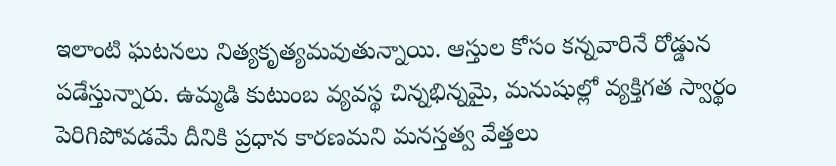ఇలాంటి ఘటనలు నిత్యకృత్యమవుతున్నాయి. ఆస్తుల కోసం కన్నవారినే రోడ్డున పడేస్తున్నారు. ఉమ్మడి కుటుంబ వ్యవస్థ చిన్నభిన్నమై, మనుషుల్లో వ్యక్తిగత స్వార్థం పెరిగిపోవడమే దీనికి ప్రధాన కారణమని మనస్తత్వ వేత్తలు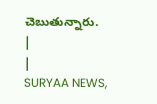చెబుతున్నారు.
|
|
SURYAA NEWS,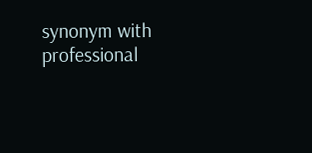synonym with professional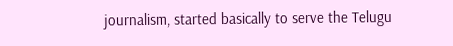journalism, started basically to serve the Telugu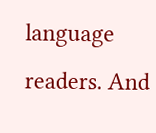language readers. And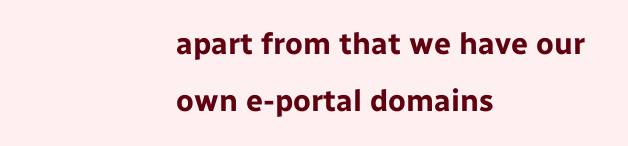apart from that we have our own e-portal domains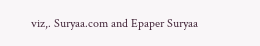viz,. Suryaa.com and Epaper Suryaa